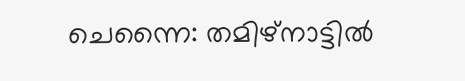ചെന്നൈ: തമിഴ്നാട്ടിൽ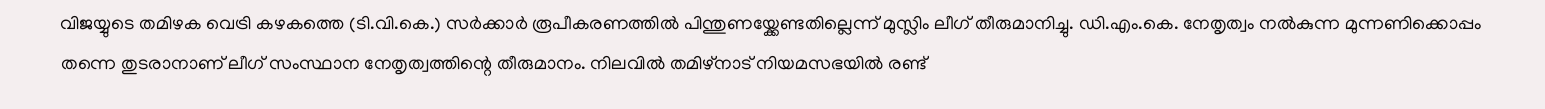വിജയ്യുടെ തമിഴക വെട്രി കഴകത്തെ (ടി.വി.കെ.) സർക്കാർ രൂപീകരണത്തിൽ പിന്തുണയ്ക്കേണ്ടതില്ലെന്ന് മുസ്ലിം ലീഗ് തീരുമാനിച്ചു. ഡി.എം.കെ. നേതൃത്വം നൽകുന്ന മുന്നണിക്കൊപ്പം തന്നെ തുടരാനാണ് ലീഗ് സംസ്ഥാന നേതൃത്വത്തിന്റെ തീരുമാനം. നിലവിൽ തമിഴ്നാട് നിയമസഭയിൽ രണ്ട്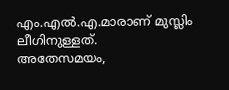എം.എൽ.എ.മാരാണ് മുസ്ലിം ലീഗിനുള്ളത്.
അതേസമയം,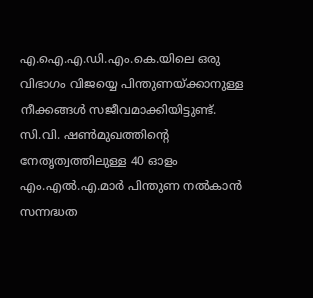എ.ഐ.എ.ഡി.എം.കെ.യിലെ ഒരു വിഭാഗം വിജയ്യെ പിന്തുണയ്ക്കാനുള്ള നീക്കങ്ങൾ സജീവമാക്കിയിട്ടുണ്ട്. സി.വി. ഷൺമുഖത്തിന്റെ നേതൃത്വത്തിലുള്ള 40 ഓളം എം.എൽ.എ.മാർ പിന്തുണ നൽകാൻ സന്നദ്ധത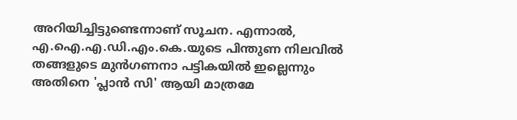അറിയിച്ചിട്ടുണ്ടെന്നാണ് സൂചന. എന്നാൽ, എ.ഐ.എ.ഡി.എം.കെ.യുടെ പിന്തുണ നിലവിൽ തങ്ങളുടെ മുൻഗണനാ പട്ടികയിൽ ഇല്ലെന്നും അതിനെ 'പ്ലാൻ സി' ആയി മാത്രമേ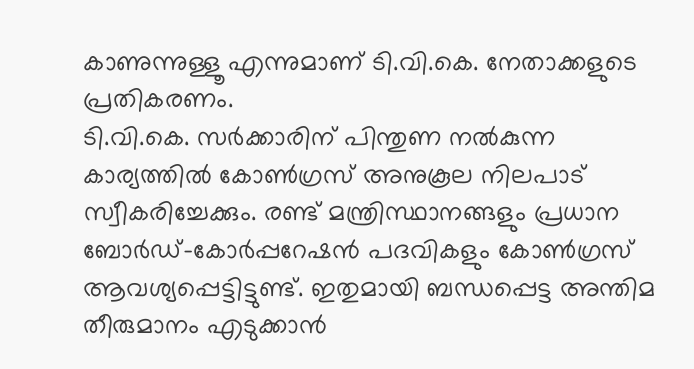കാണുന്നുള്ളൂ എന്നുമാണ് ടി.വി.കെ. നേതാക്കളുടെ പ്രതികരണം.
ടി.വി.കെ. സർക്കാരിന് പിന്തുണ നൽകുന്ന കാര്യത്തിൽ കോൺഗ്രസ് അനുകൂല നിലപാട് സ്വീകരിച്ചേക്കും. രണ്ട് മന്ത്രിസ്ഥാനങ്ങളും പ്രധാന ബോർഡ്-കോർപ്പറേഷൻ പദവികളും കോൺഗ്രസ് ആവശ്യപ്പെട്ടിട്ടുണ്ട്. ഇതുമായി ബന്ധപ്പെട്ട അന്തിമ തീരുമാനം എടുക്കാൻ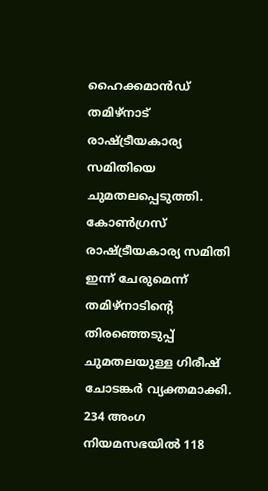ഹൈക്കമാൻഡ് തമിഴ്നാട് രാഷ്ട്രീയകാര്യ സമിതിയെ ചുമതലപ്പെടുത്തി. കോൺഗ്രസ് രാഷ്ട്രീയകാര്യ സമിതി ഇന്ന് ചേരുമെന്ന് തമിഴ്നാടിന്റെ തിരഞ്ഞെടുപ്പ് ചുമതലയുള്ള ഗിരീഷ് ചോടങ്കർ വ്യക്തമാക്കി.
234 അംഗ നിയമസഭയിൽ 118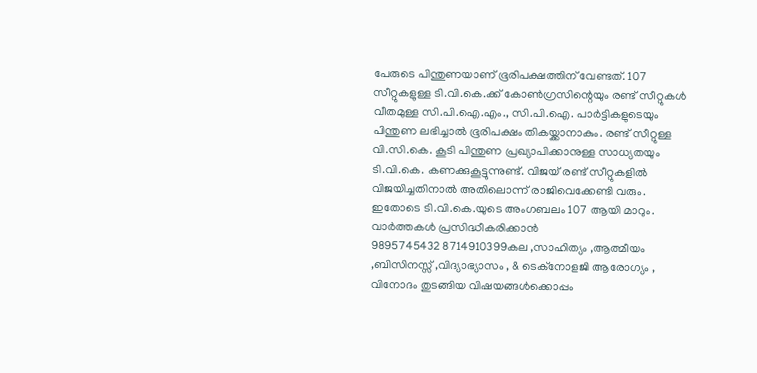പേരുടെ പിന്തുണയാണ് ഭൂരിപക്ഷത്തിന് വേണ്ടത്. 107 സീറ്റുകളുള്ള ടി.വി.കെ.ക്ക് കോൺഗ്രസിന്റെയും രണ്ട് സീറ്റുകൾ വീതമുള്ള സി.പി.ഐ.എം., സി.പി.ഐ. പാർട്ടികളുടെയും പിന്തുണ ലഭിച്ചാൽ ഭൂരിപക്ഷം തികയ്ക്കാനാകും. രണ്ട് സീറ്റുള്ള വി.സി.കെ. കൂടി പിന്തുണ പ്രഖ്യാപിക്കാനുള്ള സാധ്യതയും ടി.വി.കെ. കണക്കുകൂട്ടുന്നുണ്ട്. വിജയ് രണ്ട് സീറ്റുകളിൽ വിജയിച്ചതിനാൽ അതിലൊന്ന് രാജിവെക്കേണ്ടി വരും. ഇതോടെ ടി.വി.കെ.യുടെ അംഗബലം 107 ആയി മാറും.
വാർത്തകൾ പ്രസിദ്ധീകരിക്കാൻ
9895745432 8714910399കല ,സാഹിത്യം ,ആത്മീയം ,ബിസിനസ്സ് ,വിദ്യാഭ്യാസം , & ടെക്നോളജി ആരോഗ്യം , വിനോദം തുടങ്ങിയ വിഷയങ്ങൾക്കൊപ്പം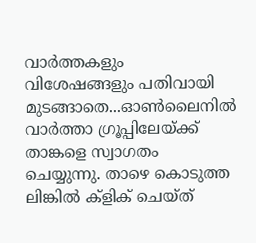വാർത്തകളും വിശേഷങ്ങളും പതിവായി മുടങ്ങാതെ...ഓൺലൈനിൽ വാർത്താ ഗ്രൂപ്പിലേയ്ക്ക് താങ്കളെ സ്വാഗതം ചെയ്യുന്നു. താഴെ കൊടുത്ത ലിങ്കിൽ ക്ളിക് ചെയ്ത്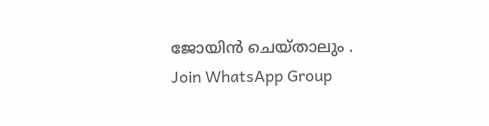ജോയിൻ ചെയ്താലും .
Join WhatsApp Group